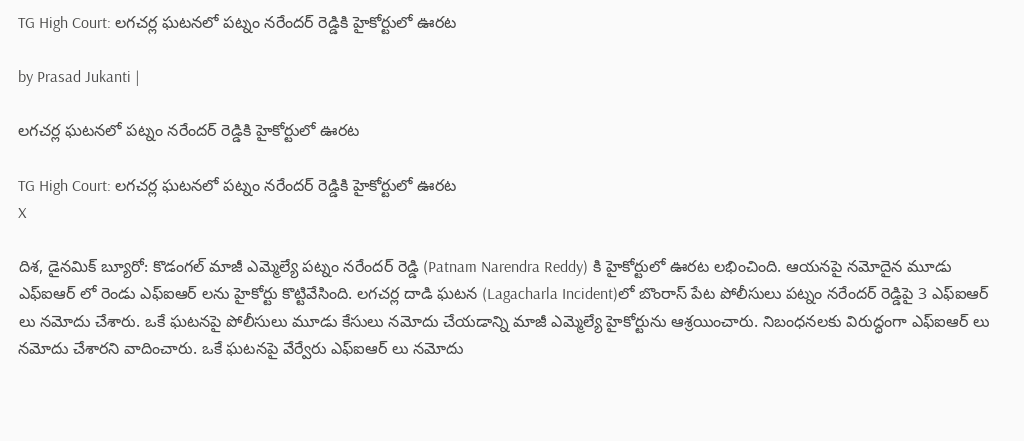TG High Court: లగచర్ల ఘటనలో పట్నం నరేందర్ రెడ్డికి హైకోర్టులో ఊరట

by Prasad Jukanti |

లగచర్ల ఘటనలో పట్నం నరేందర్ రెడ్డికి హైకోర్టులో ఊరట

TG High Court: లగచర్ల ఘటనలో పట్నం నరేందర్ రెడ్డికి హైకోర్టులో ఊరట
X

దిశ, డైనమిక్ బ్యూరో: కొడంగల్ మాజీ ఎమ్మెల్యే పట్నం నరేందర్ రెడ్డి (Patnam Narendra Reddy) కి హైకోర్టులో ఊరట లభించింది. ఆయనపై నమోదైన మూడు ఎఫ్ఐఆర్ లో రెండు ఎఫ్ఐఆర్ లను హైకోర్టు కొట్టివేసింది. లగచర్ల దాడి ఘటన (Lagacharla Incident)లో బొంరాస్ పేట పోలీసులు పట్నం నరేందర్ రెడ్డిపై 3 ఎఫ్ఐఆర్ లు నమోదు చేశారు. ఒకే ఘటనపై పోలీసులు మూడు కేసులు నమోదు చేయడాన్ని మాజీ ఎమ్మెల్యే హైకోర్టును ఆశ్రయించారు. నిబంధనలకు విరుద్ధంగా ఎఫ్ఐఆర్ లు నమోదు చేశారని వాదించారు. ఒకే ఘటనపై వేర్వేరు ఎఫ్ఐఆర్ లు నమోదు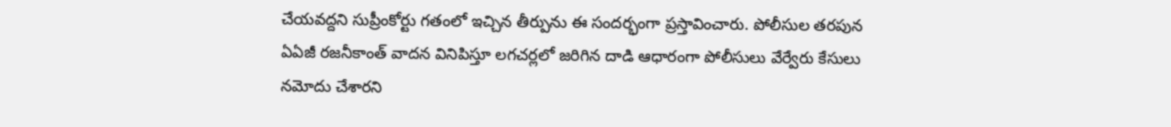చేయవద్దని సుప్రీంకోర్టు గతంలో ఇచ్చిన తీర్పును ఈ సందర్భంగా ప్రస్తావించారు. పోలీసుల తరపున ఏఏజీ రజనీకాంత్ వాదన వినిపిస్తూ లగచర్లలో జరిగిన దాడి ఆధారంగా పోలీసులు వేర్వేరు కేసులు నమోదు చేశారని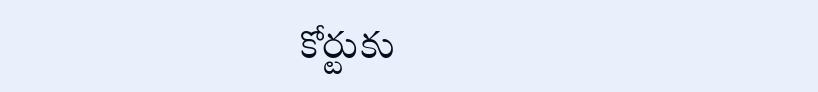కోర్టుకు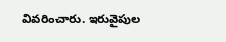వివరించారు. ఇరువైపుల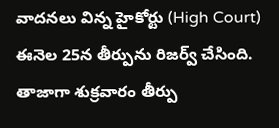వాదనలు విన్న హైకోర్టు (High Court) ఈనెల 25న తీర్పును రిజర్వ్ చేసింది. తాజాగా శుక్రవారం తీర్పు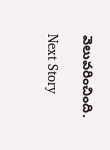వెలువరించింది.

Next Story